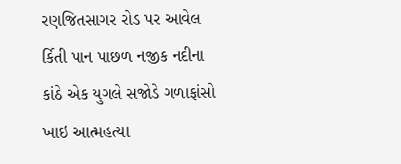રણજિતસાગર રોડ પર આવેલ ર્કિતી પાન પાછળ નજીક નદીના કાંઠે એક યુગલે સજોડે ગળાફાંસો ખાઇ આત્મહત્યા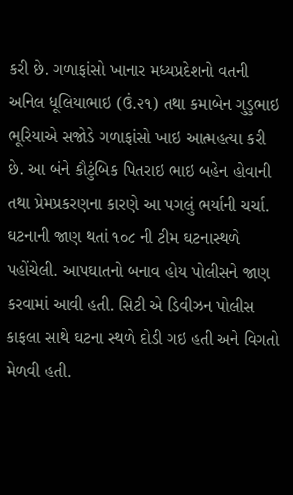કરી છે. ગળાફાંસો ખાનાર મધ્યપ્રદેશનો વતની અનિલ ધૂલિયાભાઇ (ઉં.૨૧) તથા કમાબેન ગુડુભાઇ ભૂરિયાએ સજોડે ગળાફાંસો ખાઇ આત્મહત્યા કરી છે. આ બંને કૌટુંબિક પિતરાઇ ભાઇ બહેન હોવાની તથા પ્રેમપ્રકરણના કારણે આ પગલું ભર્યાની ચર્ચા.
ઘટનાની જાણ થતાં ૧૦૮ ની ટીમ ઘટનાસ્થળે પહોંચેલી. આપઘાતનો બનાવ હોય પોલીસને જાણ કરવામાં આવી હતી. સિટી એ ડિવીઝન પોલીસ કાફલા સાથે ઘટના સ્થળે દોડી ગઇ હતી અને વિગતો મેળવી હતી.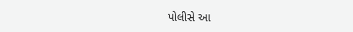પોલીસે આ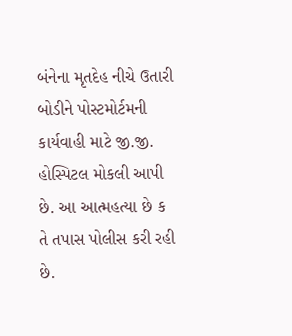બંનેના મૃતદેહ નીચે ઉતારી બોડીને પોસ્ટમોર્ટમની કાર્યવાહી માટે જી.જી. હોસ્પિટલ મોકલી આપી છે. આ આત્મહત્યા છે ક તે તપાસ પોલીસ કરી રહી છે.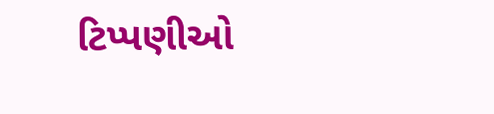ટિપ્પણીઓ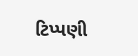ટિપ્પણી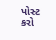પોસ્ટ કરો